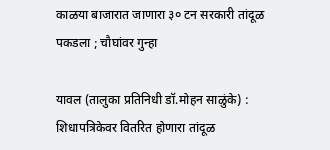काळया बाजारात जाणारा ३० टन सरकारी तांदूळ पकडला ; चौघांवर गुन्हा

यावल (तालुका प्रतिनिधी डॉ.मोहन साळुंके) : शिधापत्रिकेवर वितरित होणारा तांदूळ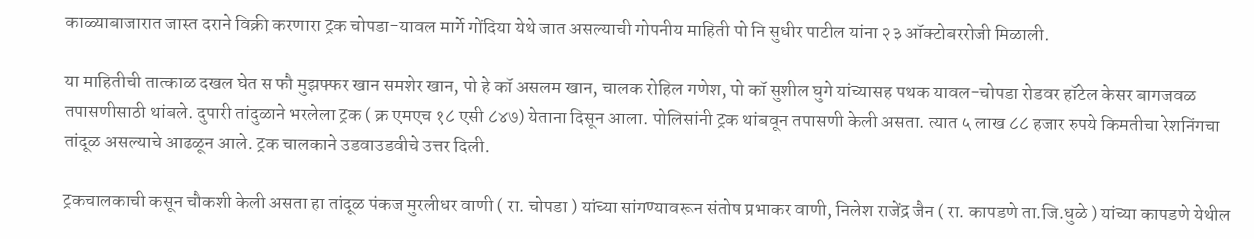काळ्याबाजारात जास्त दराने विक्री करणारा ट्रक चोपडा-यावल मार्गे गोंदिया येथे जात असल्याची गोपनीय माहिती पो नि सुधीर पाटील यांना २३ ऑक्टोबररोजी मिळाली.

या माहितीची तात्काळ दखल घेत स फौ मुझफ्फर खान समशेर खान, पो हे कॉ असलम खान, चालक रोहिल गणेश, पो कॉ सुशील घुगे यांच्यासह पथक यावल-चोपडा रोडवर हॉटेल केसर बागजवळ तपासणीसाठी थांबले. दुपारी तांदुळाने भरलेला ट्रक ( क्र एमएच १८ एसी ८४७) येताना दिसून आला. पोलिसांनी ट्रक थांबवून तपासणी केली असता. त्यात ५ लाख ८८ हजार रुपये किमतीचा रेशनिंगचा तांदूळ असल्याचे आढळून आले. ट्रक चालकाने उडवाउडवीचे उत्तर दिली.

ट्रकचालकाची कसून चौकशी केली असता हा तांदूळ पंकज मुरलीधर वाणी ( रा. चोपडा ) यांच्या सांगण्यावरून संतोष प्रभाकर वाणी, निलेश राजेंद्र जैन ( रा. कापडणे ता.जि.धुळे ) यांच्या कापडणे येथील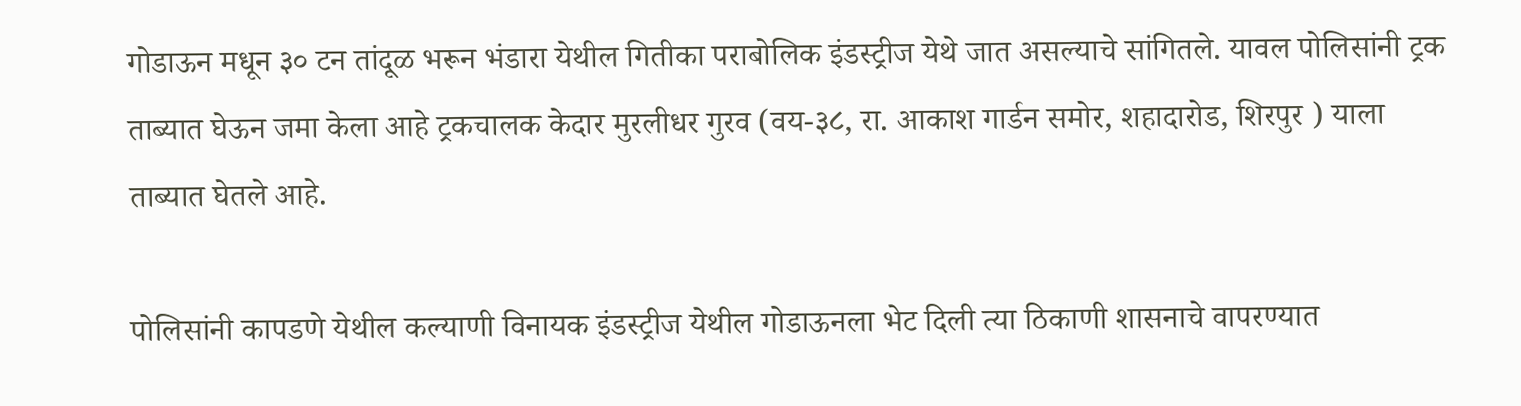गोडाऊन मधून ३० टन तांदूळ भरून भंडारा येथील गितीका पराबोलिक इंडस्ट्रीज येथे जात असल्याचे सांगितले. यावल पोलिसांनी ट्रक ताब्यात घेऊन जमा केला आहे ट्रकचालक केदार मुरलीधर गुरव (वय-३८, रा. आकाश गार्डन समोर, शहादारोड, शिरपुर ) याला ताब्यात घेतले आहे.

पोलिसांनी कापडणे येथील कल्याणी विनायक इंडस्ट्रीज येथील गोडाऊनला भेट दिली त्या ठिकाणी शासनाचे वापरण्यात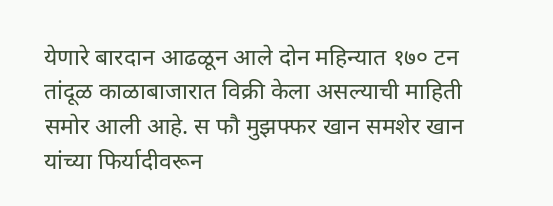येणारे बारदान आढळून आले दोन महिन्यात १७० टन तांदूळ काळाबाजारात विक्री केला असल्याची माहिती समोर आली आहे. स फौ मुझफ्फर खान समशेर खान यांच्या फिर्यादीवरून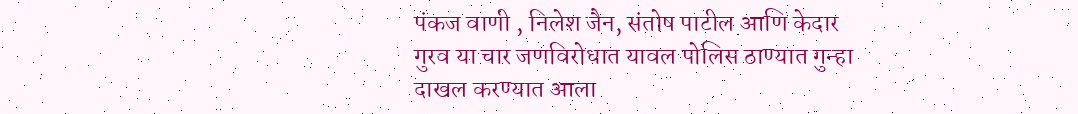पंकज वाणी , निलेश जैन, संतोष पाटील आणि केदार गुरव या चार जणविरोधात यावल पोलिस ठाण्यात गुन्हा दाखल करण्यात आला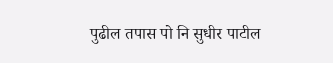पुढील तपास पो नि सुधीर पाटील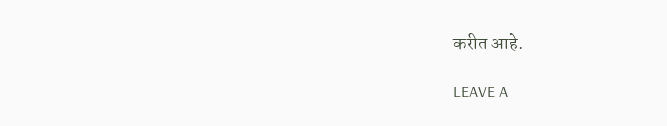करीत आहे.

LEAVE A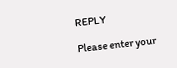REPLY

Please enter your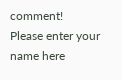comment!
Please enter your name here